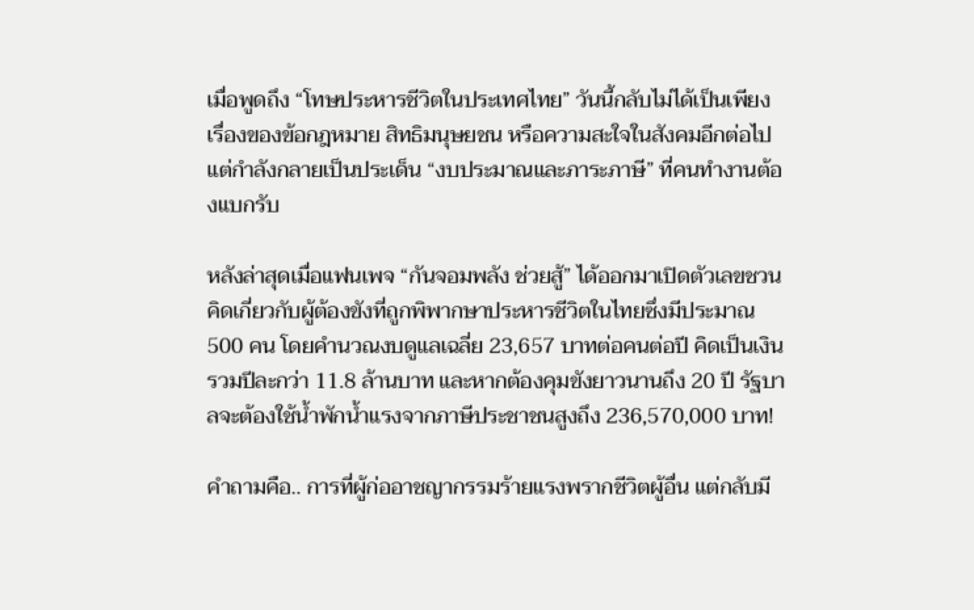เมื่อพูดถึง “โทษประหารชีวิตในประเทศไทย” วันนี้กลับไม่ได้เป็นเพียงเรื่องของข้อกฎหมาย สิทธิมนุษยชน หรือความสะใจในสังคมอีกต่อไป แต่กำลังกลายเป็นประเด็น “งบประมาณและภาระภาษี” ที่คนทำงานต้องแบกรับ

หลังล่าสุดเมื่อแฟนเพจ “กันจอมพลัง ช่วยสู้” ได้ออกมาเปิดตัวเลขชวนคิดเกี่ยวกับผู้ต้องขังที่ถูกพิพากษาประหารชีวิตในไทยซึ่งมีประมาณ 500 คน โดยคำนวณงบดูแลเฉลี่ย 23,657 บาทต่อคนต่อปี คิดเป็นเงินรวมปีละกว่า 11.8 ล้านบาท และหากต้องคุมขังยาวนานถึง 20 ปี รัฐบาลจะต้องใช้น้ำพักน้ำแรงจากภาษีประชาชนสูงถึง 236,570,000 บาท!

คำถามคือ.. การที่ผู้ก่ออาชญากรรมร้ายแรงพรากชีวิตผู้อื่น แต่กลับมี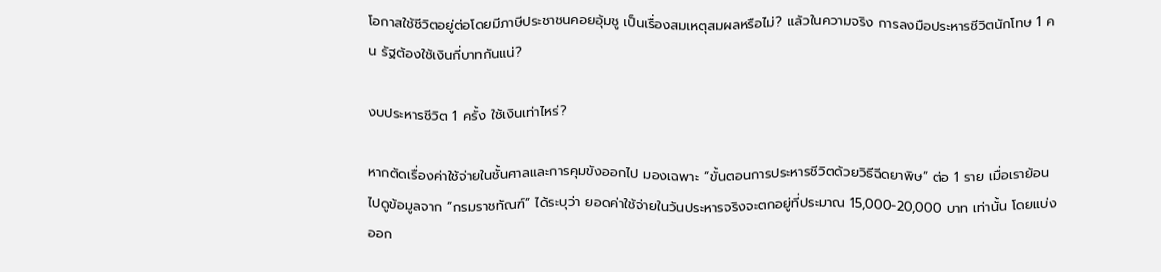โอกาสใช้ชีวิตอยู่ต่อโดยมีภาษีประชาชนคอยอุ้มชู เป็นเรื่องสมเหตุสมผลหรือไม่? แล้วในความจริง การลงมือประหารชีวิตนักโทษ 1 คน รัฐต้องใช้เงินกี่บาทกันแน่?

งบประหารชีวิต 1 ครั้ง ใช้เงินเท่าไหร่?

หากตัดเรื่องค่าใช้จ่ายในชั้นศาลและการคุมขังออกไป มองเฉพาะ “ขั้นตอนการประหารชีวิตด้วยวิธีฉีดยาพิษ” ต่อ 1 ราย เมื่อเราย้อนไปดูข้อมูลจาก “กรมราชทัณฑ์” ได้ระบุว่า ยอดค่าใช้จ่ายในวันประหารจริงจะตกอยู่ที่ประมาณ 15,000-20,000 บาท เท่านั้น โดยแบ่งออก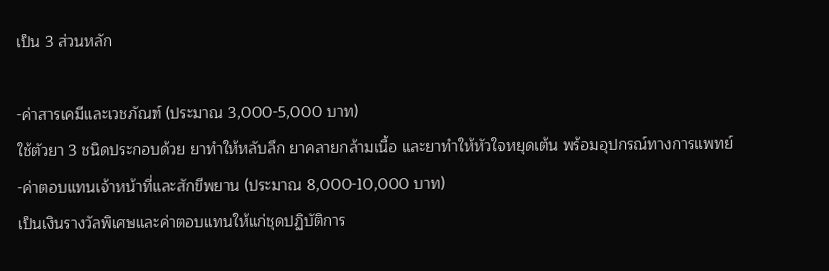เป็น 3 ส่วนหลัก

-ค่าสารเคมีและเวชภัณฑ์ (ประมาณ 3,000-5,000 บาท)
ใช้ตัวยา 3 ชนิดประกอบด้วย ยาทำให้หลับลึก ยาคลายกล้ามเนื้อ และยาทำให้หัวใจหยุดเต้น พร้อมอุปกรณ์ทางการแพทย์
-ค่าตอบแทนเจ้าหน้าที่และสักขีพยาน (ประมาณ 8,000-10,000 บาท)
เป็นเงินรางวัลพิเศษและค่าตอบแทนให้แก่ชุดปฏิบัติการ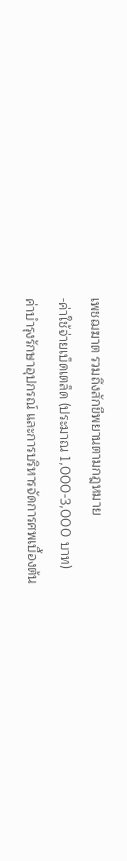เพชฌฆาต รวมถึงสักขีพยานตามกฎหมาย
-ค่าใช้จ่ายเบ็ดเตล็ด (ประมาณ 1,000-3,000 บาท)
ค่าบำรุงรักษาอุปกรณ์ และการบริหารจัดการศพเบื้องต้น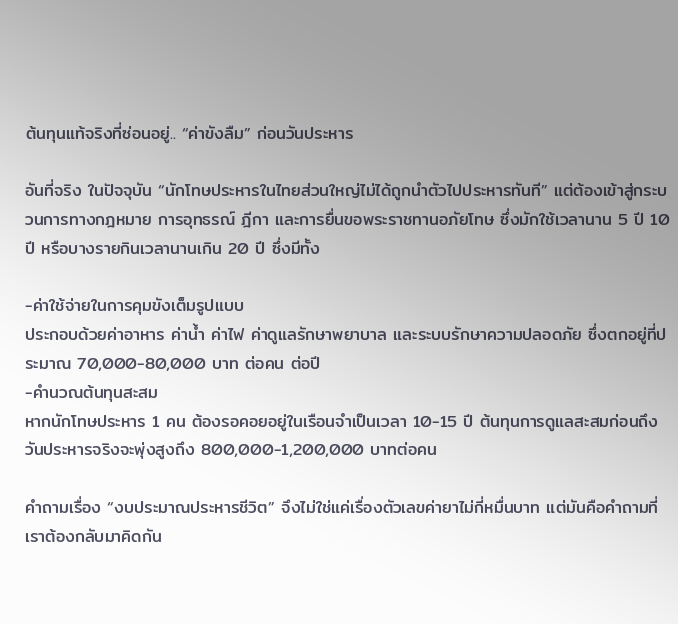ต้นทุนแท้จริงที่ซ่อนอยู่.. “ค่าขังลืม” ก่อนวันประหาร

อันที่จริง ในปัจจุบัน “นักโทษประหารในไทยส่วนใหญ่ไม่ได้ถูกนำตัวไปประหารทันที” แต่ต้องเข้าสู่กระบวนการทางกฎหมาย การอุทธรณ์ ฎีกา และการยื่นขอพระราชทานอภัยโทษ ซึ่งมักใช้เวลานาน 5 ปี 10 ปี หรือบางรายกินเวลานานเกิน 20 ปี ซึ่งมีทั้ง

-ค่าใช้จ่ายในการคุมขังเต็มรูปแบบ
ประกอบด้วยค่าอาหาร ค่าน้ำ ค่าไฟ ค่าดูแลรักษาพยาบาล และระบบรักษาความปลอดภัย ซึ่งตกอยู่ที่ประมาณ 70,000-80,000 บาท ต่อคน ต่อปี
-คำนวณต้นทุนสะสม
หากนักโทษประหาร 1 คน ต้องรอคอยอยู่ในเรือนจำเป็นเวลา 10-15 ปี ต้นทุนการดูแลสะสมก่อนถึงวันประหารจริงจะพุ่งสูงถึง 800,000-1,200,000 บาทต่อคน

คำถามเรื่อง “งบประมาณประหารชีวิต” จึงไม่ใช่แค่เรื่องตัวเลขค่ายาไม่กี่หมื่นบาท แต่มันคือคำถามที่เราต้องกลับมาคิดกัน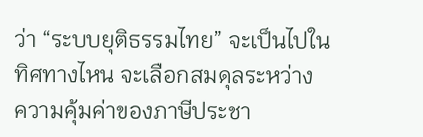ว่า “ระบบยุติธรรมไทย” จะเป็นไปในทิศทางไหน จะเลือกสมดุลระหว่าง ความคุ้มค่าของภาษีประชา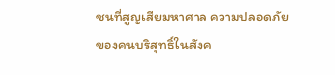ชนที่สูญเสียมหาศาล ความปลอดภัยของคนบริสุทธิ์ในสังค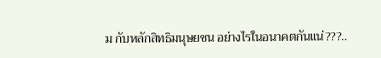ม กับหลักสิทธิมนุษยชน อย่างไรในอนาคตกันแน่???..